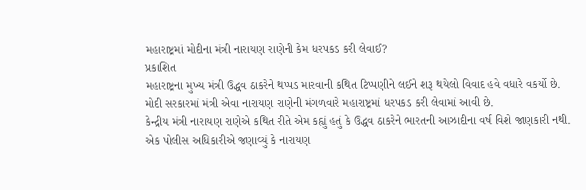મહારાષ્ટ્રમાં મોદીના મંત્રી નારાયણ રાણેની કેમ ધરપકડ કરી લેવાઈ?
પ્રકાશિત
મહારાષ્ટ્રના મુખ્ય મંત્રી ઉદ્ધવ ઠાકરેને થપ્પડ મારવાની કથિત ટિપ્પણીને લઈને શરૂ થયેલો વિવાદ હવે વધારે વકર્યો છે.
મોદી સરકારમાં મંત્રી એવા નારાયણ રાણેની મંગળવારે મહારાષ્ટ્રમાં ધરપકડ કરી લેવામાં આવી છે.
કેન્દ્રીય મંત્રી નારાયણ રાણેએ કથિત રીતે એમ કહ્યું હતું કે ઉદ્ધવ ઠાકરેને ભારતની આઝાદીના વર્ષ વિશે જાણકારી નથી.
એક પોલીસ અધિકારીએ જણાવ્યું કે નારાયણ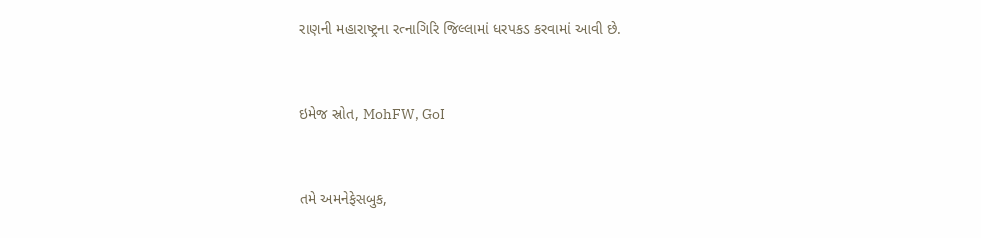રાણની મહારાષ્ટ્રના રત્નાગિરિ જિલ્લામાં ધરપકડ કરવામાં આવી છે.


ઇમેજ સ્રોત, MohFW, GoI


તમે અમનેફેસબુક,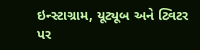ઇન્સ્ટાગ્રામ, યૂટ્યૂબ અને ટ્વિટર પર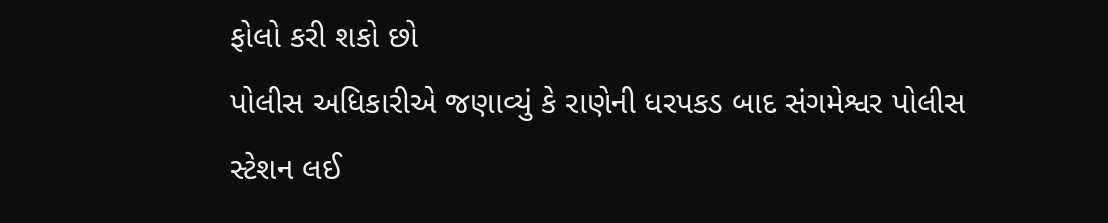ફોલો કરી શકો છો
પોલીસ અધિકારીએ જણાવ્યું કે રાણેની ધરપકડ બાદ સંગમેશ્વર પોલીસ સ્ટેશન લઈ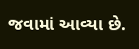જવામાં આવ્યા છે.